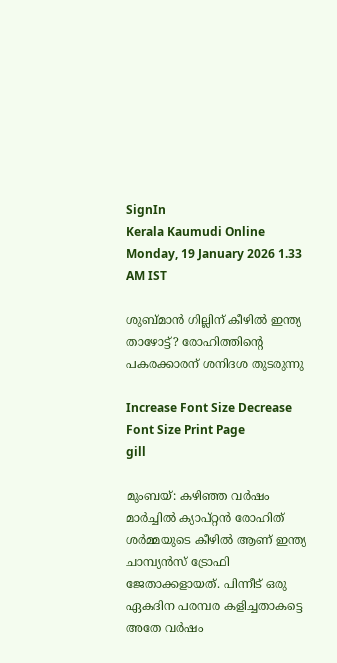SignIn
Kerala Kaumudi Online
Monday, 19 January 2026 1.33 AM IST

ശുബ്മാന്‍ ഗില്ലിന് കീഴില്‍ ഇന്ത്യ താഴോട്ട്? രോഹിത്തിന്റെ പകരക്കാരന് ശനിദശ തുടരുന്നു

Increase Font Size Decrease Font Size Print Page
gill

മുംബയ്: കഴിഞ്ഞ വര്‍ഷം മാര്‍ച്ചില്‍ ക്യാപ്റ്റന്‍ രോഹിത് ശര്‍മ്മയുടെ കീഴില്‍ ആണ് ഇന്ത്യ ചാമ്പ്യന്‍സ് ട്രോഫി ജേതാക്കളായത്. പിന്നീട് ഒരു ഏകദിന പരമ്പര കളിച്ചതാകട്ടെ അതേ വര്‍ഷം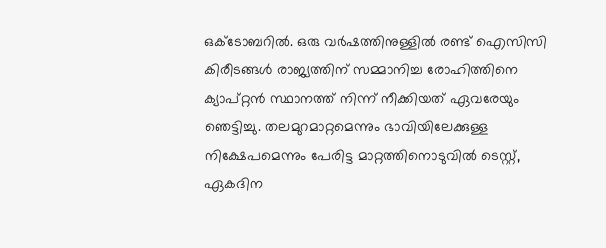ഒക്ടോബറില്‍. ഒരു വര്‍ഷത്തിനുള്ളില്‍ രണ്ട് ഐസിസി കിരീടങ്ങള്‍ രാജ്യത്തിന് സമ്മാനിച്ച രോഹിത്തിനെ ക്യാപ്റ്റന്‍ സ്ഥാനത്ത് നിന്ന് നീക്കിയത് ഏവരേയും ഞെട്ടിച്ചു. തലമുറമാറ്റമെന്നും ഭാവിയിലേക്കുള്ള നിക്ഷേപമെന്നും പേരിട്ട മാറ്റത്തിനൊടുവില്‍ ടെസ്റ്റ്, ഏകദിന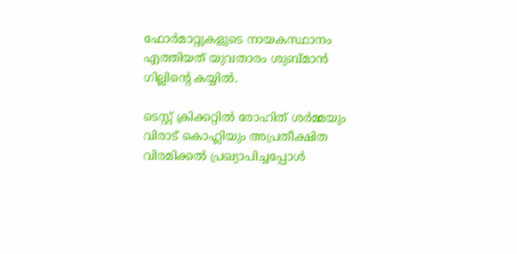ഫോര്‍മാറ്റുകളുടെ നായകസ്ഥാനം എത്തിയത് യുവതാരം ശുബ്മാന്‍ ഗില്ലിന്റെ കയ്യില്‍.

ടെസ്റ്റ് ക്രിക്കറ്റില്‍ രോഹിത് ശര്‍മ്മയും വിരാട് കൊഹ്ലിയും അപ്രതീക്ഷിത വിരമിക്കല്‍ പ്രഖ്യാപിച്ചപ്പോള്‍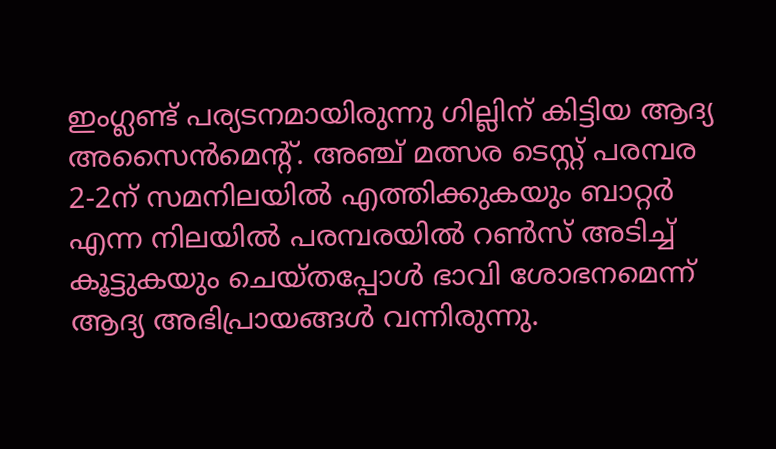ഇംഗ്ലണ്ട് പര്യടനമായിരുന്നു ഗില്ലിന് കിട്ടിയ ആദ്യ അസൈന്‍മെന്റ്. അഞ്ച് മത്സര ടെസ്റ്റ് പരമ്പര 2-2ന് സമനിലയില്‍ എത്തിക്കുകയും ബാറ്റര്‍ എന്ന നിലയില്‍ പരമ്പരയില്‍ റണ്‍സ് അടിച്ച് കൂട്ടുകയും ചെയ്തപ്പോള്‍ ഭാവി ശോഭനമെന്ന് ആദ്യ അഭിപ്രായങ്ങള്‍ വന്നിരുന്നു.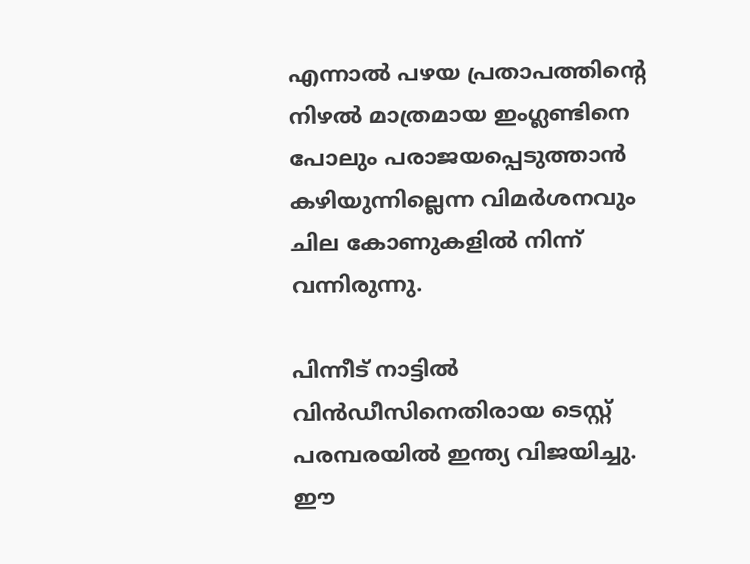എന്നാല്‍ പഴയ പ്രതാപത്തിന്റെ നിഴല്‍ മാത്രമായ ഇംഗ്ലണ്ടിനെ പോലും പരാജയപ്പെടുത്താന്‍ കഴിയുന്നില്ലെന്ന വിമര്‍ശനവും ചില കോണുകളില്‍ നിന്ന് വന്നിരുന്നു.

പിന്നീട് നാട്ടില്‍ വിന്‍ഡീസിനെതിരായ ടെസ്റ്റ് പരമ്പരയില്‍ ഇന്ത്യ വിജയിച്ചു. ഈ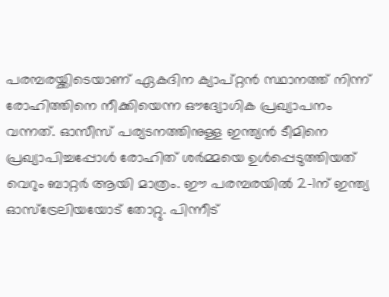പരമ്പരയ്ക്കിടെയാണ് ഏകദിന ക്യാപ്റ്റന്‍ സ്ഥാനത്ത് നിന്ന് രോഹിത്തിനെ നീക്കിയെന്ന ഔദ്യോഗിക പ്രഖ്യാപനം വന്നത്. ഓസീസ് പര്യടനത്തിനുള്ള ഇന്ത്യന്‍ ടീമിനെ പ്രഖ്യാപിച്ചപ്പോള്‍ രോഹിത് ശര്‍മ്മയെ ഉള്‍പ്പെടുത്തിയത് വെറും ബാറ്റര്‍ ആയി മാത്രം. ഈ പരമ്പരയില്‍ 2-1ന് ഇന്ത്യ ഓസ്‌ട്രേലിയയോട് തോറ്റു. പിന്നീട്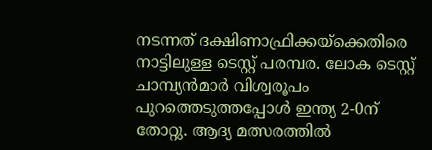നടന്നത് ദക്ഷിണാഫ്രിക്കയ്‌ക്കെതിരെ നാട്ടിലുള്ള ടെസ്റ്റ് പരമ്പര. ലോക ടെസ്റ്റ് ചാമ്പ്യന്‍മാര്‍ വിശ്വരൂപം പുറത്തെടുത്തപ്പോള്‍ ഇന്ത്യ 2-0ന് തോറ്റു. ആദ്യ മത്സരത്തില്‍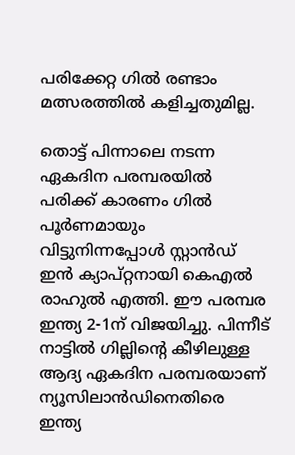പരിക്കേറ്റ ഗില്‍ രണ്ടാം മത്സരത്തില്‍ കളിച്ചതുമില്ല.

തൊട്ട് പിന്നാലെ നടന്ന ഏകദിന പരമ്പരയില്‍ പരിക്ക് കാരണം ഗില്‍ പൂര്‍ണമായും വിട്ടുനിന്നപ്പോള്‍ സ്റ്റാന്‍ഡ് ഇന്‍ ക്യാപ്റ്റനായി കെഎല്‍ രാഹുല്‍ എത്തി. ഈ പരമ്പര ഇന്ത്യ 2-1ന് വിജയിച്ചു. പിന്നീട് നാട്ടില്‍ ഗില്ലിന്റെ കീഴിലുള്ള ആദ്യ ഏകദിന പരമ്പരയാണ് ന്യൂസിലാന്‍ഡിനെതിരെ ഇന്ത്യ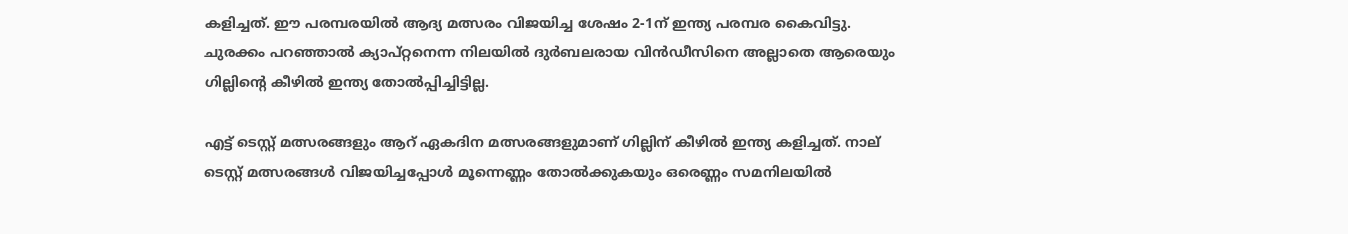കളിച്ചത്. ഈ പരമ്പരയില്‍ ആദ്യ മത്സരം വിജയിച്ച ശേഷം 2-1ന് ഇന്ത്യ പരമ്പര കൈവിട്ടു. ചുരക്കം പറഞ്ഞാല്‍ ക്യാപ്റ്റനെന്ന നിലയില്‍ ദുര്‍ബലരായ വിന്‍ഡീസിനെ അല്ലാതെ ആരെയും ഗില്ലിന്റെ കീഴില്‍ ഇന്ത്യ തോല്‍പ്പിച്ചിട്ടില്ല.

എട്ട് ടെസ്റ്റ് മത്സരങ്ങളും ആറ് ഏകദിന മത്സരങ്ങളുമാണ് ഗില്ലിന് കീഴില്‍ ഇന്ത്യ കളിച്ചത്. നാല് ടെസ്റ്റ് മത്സരങ്ങള്‍ വിജയിച്ചപ്പോള്‍ മൂന്നെണ്ണം തോല്‍ക്കുകയും ഒരെണ്ണം സമനിലയില്‍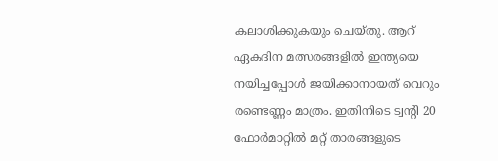കലാശിക്കുകയും ചെയ്തു. ആറ് ഏകദിന മത്സരങ്ങളില്‍ ഇന്ത്യയെ നയിച്ചപ്പോള്‍ ജയിക്കാനായത് വെറും രണ്ടെണ്ണം മാത്രം. ഇതിനിടെ ട്വന്റി 20 ഫോര്‍മാറ്റില്‍ മറ്റ് താരങ്ങളുടെ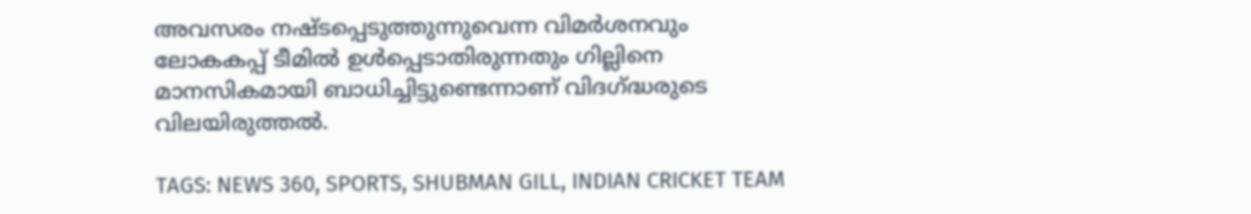അവസരം നഷ്ടപ്പെടുത്തുന്നുവെന്ന വിമര്‍ശനവും ലോകകപ്പ് ടീമില്‍ ഉള്‍പ്പെടാതിരുന്നതും ഗില്ലിനെ മാനസികമായി ബാധിച്ചിട്ടുണ്ടെന്നാണ് വിദഗ്ദ്ധരുടെ വിലയിരുത്തല്‍.

TAGS: NEWS 360, SPORTS, SHUBMAN GILL, INDIAN CRICKET TEAM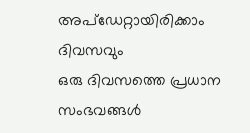അപ്ഡേറ്റായിരിക്കാം ദിവസവും
ഒരു ദിവസത്തെ പ്രധാന സംഭവങ്ങൾ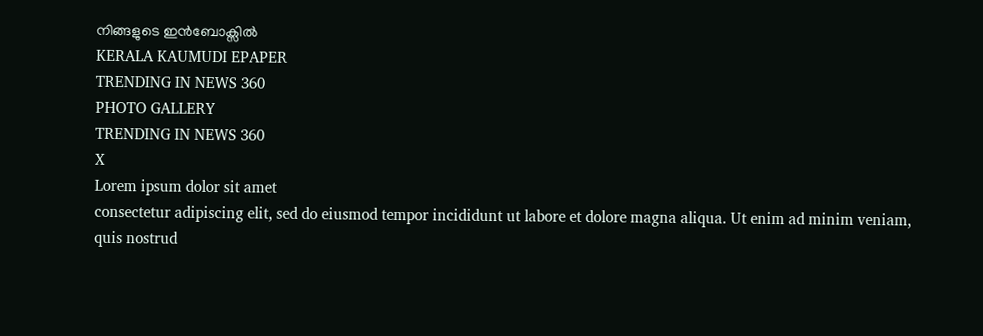നിങ്ങളുടെ ഇൻബോക്സിൽ
KERALA KAUMUDI EPAPER
TRENDING IN NEWS 360
PHOTO GALLERY
TRENDING IN NEWS 360
X
Lorem ipsum dolor sit amet
consectetur adipiscing elit, sed do eiusmod tempor incididunt ut labore et dolore magna aliqua. Ut enim ad minim veniam, quis nostrud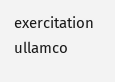exercitation ullamco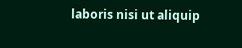laboris nisi ut aliquip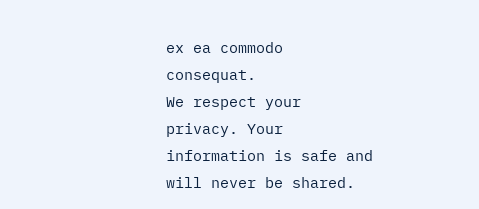ex ea commodo consequat.
We respect your privacy. Your information is safe and will never be shared.